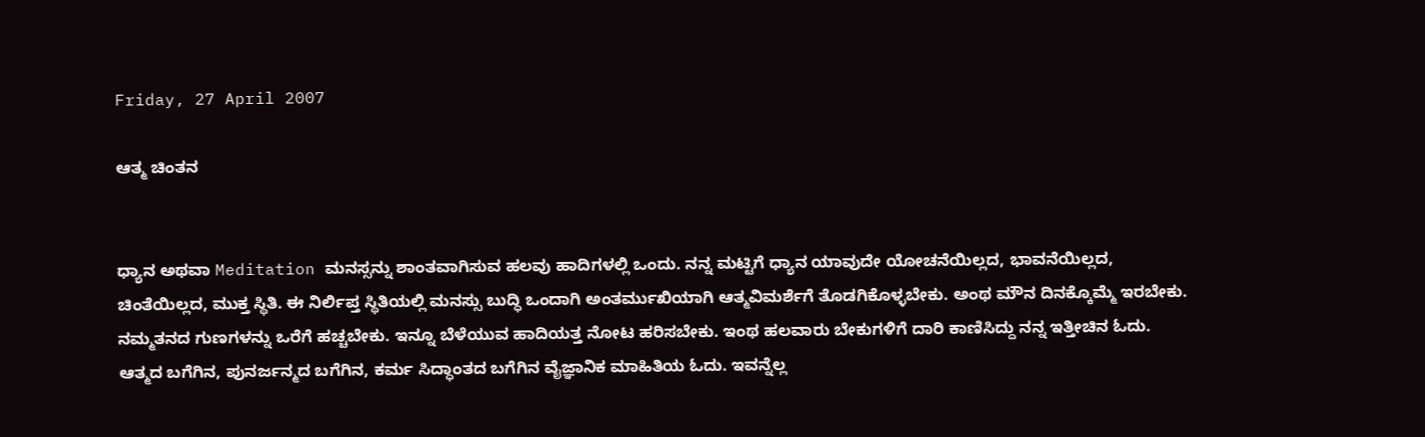Friday, 27 April 2007

ಆತ್ಮ ಚಿಂತನ


ಧ್ಯಾನ ಅಥವಾ Meditation ಮನಸ್ಸನ್ನು ಶಾಂತವಾಗಿಸುವ ಹಲವು ಹಾದಿಗಳಲ್ಲಿ ಒಂದು. ನನ್ನ ಮಟ್ಟಿಗೆ ಧ್ಯಾನ ಯಾವುದೇ ಯೋಚನೆಯಿಲ್ಲದ, ಭಾವನೆಯಿಲ್ಲದ, ಚಿಂತೆಯಿಲ್ಲದ, ಮುಕ್ತ ಸ್ಥಿತಿ. ಈ ನಿರ್ಲಿಪ್ತ ಸ್ಥಿತಿಯಲ್ಲಿ ಮನಸ್ಸು ಬುದ್ಧಿ ಒಂದಾಗಿ ಅಂತರ್ಮುಖಿಯಾಗಿ ಆತ್ಮವಿಮರ್ಶೆಗೆ ತೊಡಗಿಕೊಳ್ಳಬೇಕು. ಅಂಥ ಮೌನ ದಿನಕ್ಕೊಮ್ಮೆ ಇರಬೇಕು. ನಮ್ಮತನದ ಗುಣಗಳನ್ನು ಒರೆಗೆ ಹಚ್ಚಬೇಕು. ಇನ್ನೂ ಬೆಳೆಯುವ ಹಾದಿಯತ್ತ ನೋಟ ಹರಿಸಬೇಕು. ಇಂಥ ಹಲವಾರು ಬೇಕುಗಳಿಗೆ ದಾರಿ ಕಾಣಿಸಿದ್ದು ನನ್ನ ಇತ್ತೀಚಿನ ಓದು. ಆತ್ಮದ ಬಗೆಗಿನ, ಪುನರ್ಜನ್ಮದ ಬಗೆಗಿನ, ಕರ್ಮ ಸಿದ್ಧಾಂತದ ಬಗೆಗಿನ ವೈಜ್ಞಾನಿಕ ಮಾಹಿತಿಯ ಓದು. ಇವನ್ನೆಲ್ಲ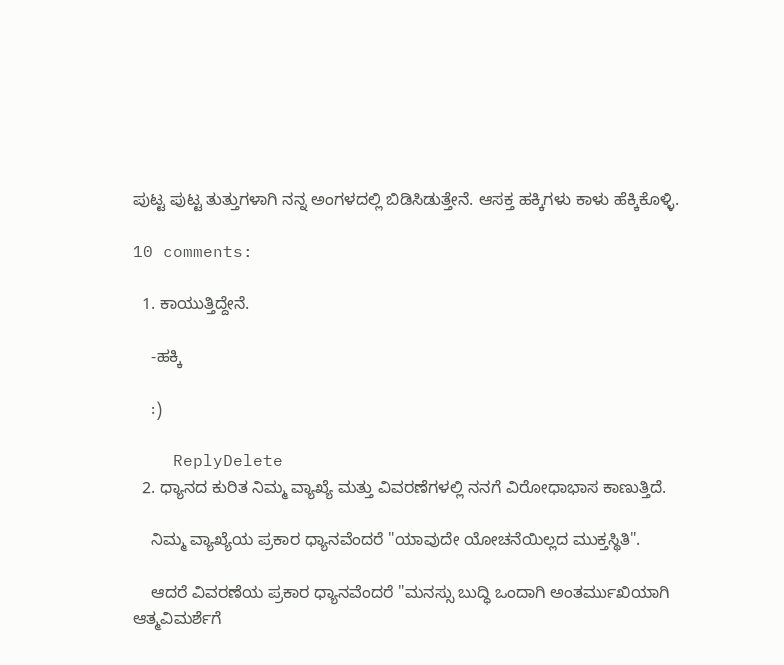ಪುಟ್ಟ ಪುಟ್ಟ ತುತ್ತುಗಳಾಗಿ ನನ್ನ ಅಂಗಳದಲ್ಲಿ ಬಿಡಿಸಿಡುತ್ತೇನೆ. ಆಸಕ್ತ ಹಕ್ಕಿಗಳು ಕಾಳು ಹೆಕ್ಕಿಕೊಳ್ಳಿ.

10 comments:

  1. ಕಾಯುತ್ತಿದ್ದೇನೆ.

    -ಹಕ್ಕಿ

    :)

    ReplyDelete
  2. ಧ್ಯಾನದ ಕುರಿತ ನಿಮ್ಮ ವ್ಯಾಖ್ಯೆ ಮತ್ತು ವಿವರಣೆಗಳಲ್ಲಿ ನನಗೆ ವಿರೋಧಾಭಾಸ ಕಾಣುತ್ತಿದೆ.

    ನಿಮ್ಮ ವ್ಯಾಖ್ಯೆಯ ಪ್ರಕಾರ ಧ್ಯಾನವೆಂದರೆ "ಯಾವುದೇ ಯೋಚನೆಯಿಲ್ಲದ ಮುಕ್ತಸ್ಥಿತಿ".

    ಆದರೆ ವಿವರಣೆಯ ಪ್ರಕಾರ ಧ್ಯಾನವೆಂದರೆ "ಮನಸ್ಸು ಬುದ್ಧಿ ಒಂದಾಗಿ ಅಂತರ್ಮುಖಿಯಾಗಿ ಆತ್ಮವಿಮರ್ಶೆಗೆ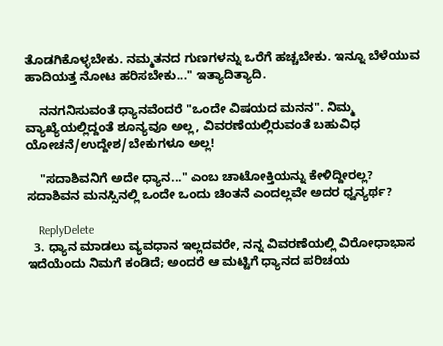ತೊಡಗಿಕೊಳ್ಳಬೇಕು. ನಮ್ಮತನದ ಗುಣಗಳನ್ನು ಒರೆಗೆ ಹಚ್ಚಬೇಕು. ಇನ್ನೂ ಬೆಳೆಯುವ ಹಾದಿಯತ್ತ ನೋಟ ಹರಿಸಬೇಕು..." ಇತ್ಯಾದಿತ್ಯಾದಿ.

    ನನಗನಿಸುವಂತೆ ಧ್ಯಾನವೆಂದರೆ "ಒಂದೇ ವಿಷಯದ ಮನನ". ನಿಮ್ಮ ವ್ಯಾಖ್ಯೆಯಲ್ಲಿದ್ದಂತೆ ಶೂನ್ಯವೂ ಅಲ್ಲ, ವಿವರಣೆಯಲ್ಲಿರುವಂತೆ ಬಹುವಿಧ ಯೋಚನೆ/ಉದ್ದೇಶ/ಬೇಕುಗಳೂ ಅಲ್ಲ!

    "ಸದಾಶಿವನಿಗೆ ಅದೇ ಧ್ಯಾನ..." ಎಂಬ ಚಾಟೋಕ್ತಿಯನ್ನು ಕೇಳಿದ್ದೀರಲ್ಲ? ಸದಾಶಿವನ ಮನಸ್ಸಿನಲ್ಲಿ ಒಂದೇ ಒಂದು ಚಿಂತನೆ ಎಂದಲ್ಲವೇ ಅದರ ಧ್ವನ್ಯರ್ಥ?

    ReplyDelete
  3. ಧ್ಯಾನ ಮಾಡಲು ವ್ಯವಧಾನ ಇಲ್ಲದವರೇ, ನನ್ನ ವಿವರಣೆಯಲ್ಲಿ ವಿರೋಧಾಭಾಸ ಇದೆಯೆಂದು ನಿಮಗೆ ಕಂಡಿದೆ; ಅಂದರೆ ಆ ಮಟ್ಟಿಗೆ ಧ್ಯಾನದ ಪರಿಚಯ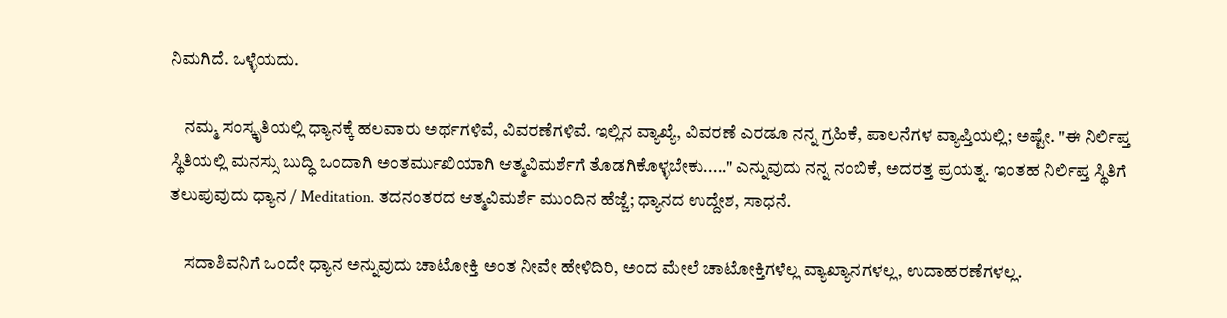ನಿಮಗಿದೆ. ಒಳ್ಳೆಯದು.

    ನಮ್ಮ ಸಂಸ್ಕೃತಿಯಲ್ಲಿ ಧ್ಯಾನಕ್ಕೆ ಹಲವಾರು ಅರ್ಥಗಳಿವೆ, ವಿವರಣೆಗಳಿವೆ. ಇಲ್ಲಿನ ವ್ಯಾಖ್ಯೆ, ವಿವರಣೆ ಎರಡೂ ನನ್ನ ಗ್ರಹಿಕೆ, ಪಾಲನೆಗಳ ವ್ಯಾಪ್ತಿಯಲ್ಲಿ; ಅಷ್ಟೇ. "ಈ ನಿರ್ಲಿಪ್ತ ಸ್ಥಿತಿಯಲ್ಲಿ ಮನಸ್ಸು ಬುದ್ಧಿ ಒಂದಾಗಿ ಅಂತರ್ಮುಖಿಯಾಗಿ ಆತ್ಮವಿಮರ್ಶೆಗೆ ತೊಡಗಿಕೊಳ್ಳಬೇಕು....." ಎನ್ನುವುದು ನನ್ನ ನಂಬಿಕೆ, ಅದರತ್ತ ಪ್ರಯತ್ನ. ಇಂತಹ ನಿರ್ಲಿಪ್ತ ಸ್ಥಿತಿಗೆ ತಲುಪುವುದು ಧ್ಯಾನ / Meditation. ತದನಂತರದ ಆತ್ಮವಿಮರ್ಶೆ ಮುಂದಿನ ಹೆಜ್ಜೆ; ಧ್ಯಾನದ ಉದ್ದೇಶ, ಸಾಧನೆ.

    ಸದಾಶಿವನಿಗೆ ಒಂದೇ ಧ್ಯಾನ ಅನ್ನುವುದು ಚಾಟೋಕ್ತಿ ಅಂತ ನೀವೇ ಹೇಳಿದಿರಿ, ಅಂದ ಮೇಲೆ ಚಾಟೋಕ್ತಿಗಳೆಲ್ಲ ವ್ಯಾಖ್ಯಾನಗಳಲ್ಲ, ಉದಾಹರಣೆಗಳಲ್ಲ.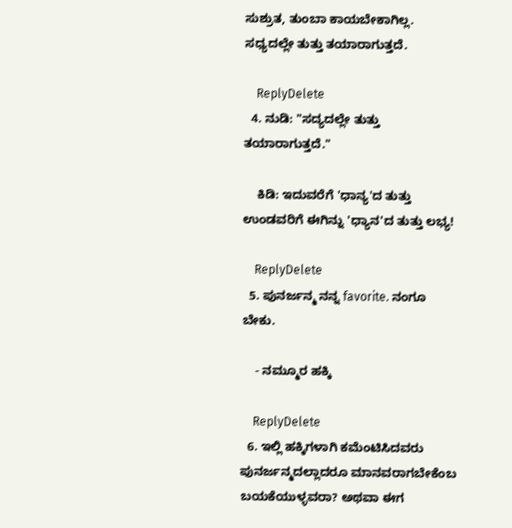ಸುಶ್ರುತ, ತುಂಬಾ ಕಾಯಬೇಕಾಗಿಲ್ಲ. ಸಧ್ಯದಲ್ಲೇ ತುತ್ತು ತಯಾರಾಗುತ್ತದೆ.

    ReplyDelete
  4. ನುಡಿ: "ಸದ್ಯದಲ್ಲೇ ತುತ್ತು ತಯಾರಾಗುತ್ತದೆ."

    ಕಿಡಿ: ಇದುವರೆಗೆ 'ಧಾನ್ಯ'ದ ತುತ್ತು ಉಂಡವರಿಗೆ ಈಗಿನ್ನು 'ಧ್ಯಾನ'ದ ತುತ್ತು ಲಭ್ಯ!

    ReplyDelete
  5. ಪುನರ್ಜನ್ಮ ನನ್ನ favorite. ನಂಗೂ ಬೇಕು.

    - ನಮ್ಮೂರ ಹಕ್ಕಿ

    ReplyDelete
  6. ಇಲ್ಲಿ ಹಕ್ಕಿಗಳಾಗಿ ಕಮೆಂಟಿಸಿದವರು ಪುನರ್ಜನ್ಮದಲ್ಲಾದರೂ ಮಾನವರಾಗಬೇಕೆಂಬ ಬಯಕೆಯುಳ್ಳವರಾ? ಅಥವಾ ಈಗ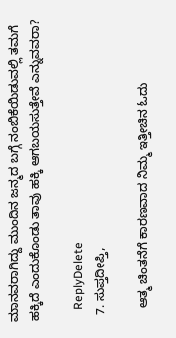ಮಾನವರಾಗಿದ್ದು ಮುಂದಿನ ಜನ್ಮದ ಬಗ್ಗೆ ನಂಬಿಕೆಯಿಡುವಲ್ಲಿ ತಮಗೆ ಹಕ್ಕಿದೆ ಎಂದುಕೊಂಡು ತಾವು ಹಕ್ಕಿ ಆಗಬಯಸುತ್ತೇವೆ ಎನ್ನುವವರಾ?

    ReplyDelete
  7. ಸುಪ್ತದೀಪ್ತಿ,

    ಆತ್ಮ ಚಿಂತನೆಗೆ ಕಾರಣವಾದ ನಿಮ್ಮ ಇತ್ತೀಚಿನ ಓದು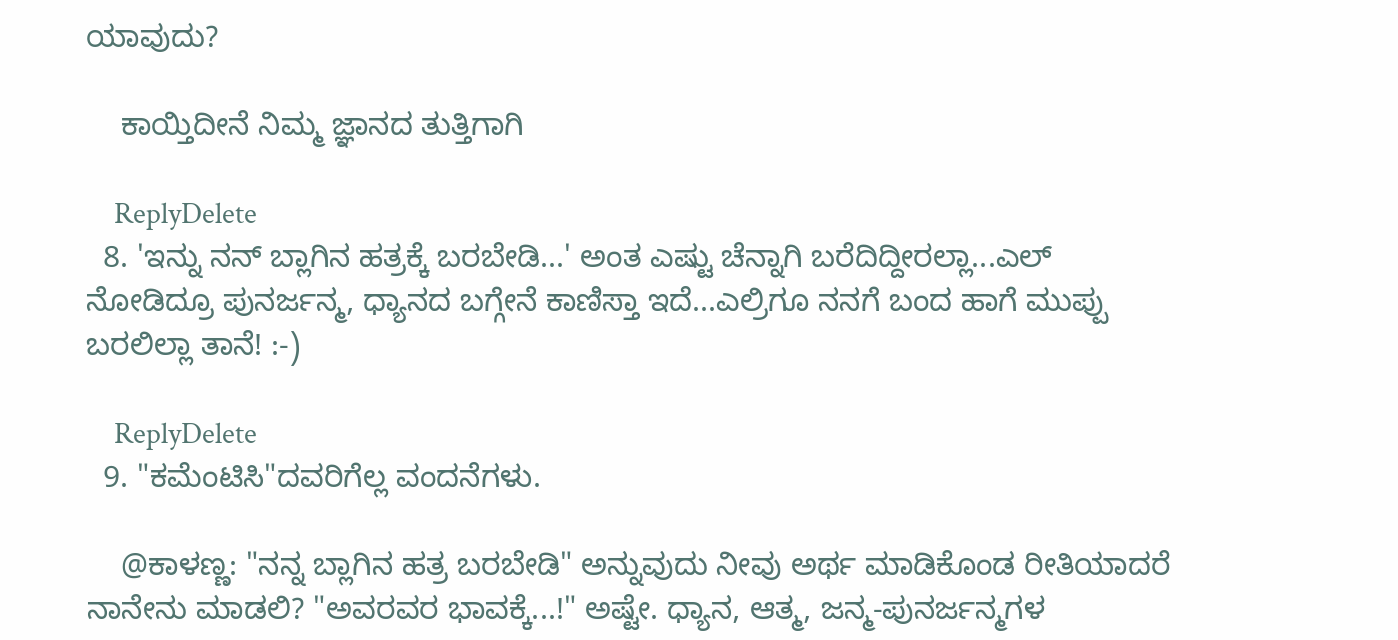ಯಾವುದು?

    ಕಾಯ್ತಿದೀನೆ ನಿಮ್ಮ ಜ್ಞಾನದ ತುತ್ತಿಗಾಗಿ

    ReplyDelete
  8. 'ಇನ್ನು ನನ್ ಬ್ಲಾಗಿನ ಹತ್ರಕ್ಕೆ ಬರಬೇಡಿ...' ಅಂತ ಎಷ್ಟು ಚೆನ್ನಾಗಿ ಬರೆದಿದ್ದೀರಲ್ಲಾ...ಎಲ್ ನೋಡಿದ್ರೂ ಪುನರ್ಜನ್ಮ, ಧ್ಯಾನದ ಬಗ್ಗೇನೆ ಕಾಣಿಸ್ತಾ ಇದೆ...ಎಲ್ರಿಗೂ ನನಗೆ ಬಂದ ಹಾಗೆ ಮುಪ್ಪು ಬರಲಿಲ್ಲಾ ತಾನೆ! :-)

    ReplyDelete
  9. "ಕಮೆಂಟಿಸಿ"ದವರಿಗೆಲ್ಲ ವಂದನೆಗಳು.

    @ಕಾಳಣ್ಣ: "ನನ್ನ ಬ್ಲಾಗಿನ ಹತ್ರ ಬರಬೇಡಿ" ಅನ್ನುವುದು ನೀವು ಅರ್ಥ ಮಾಡಿಕೊಂಡ ರೀತಿಯಾದರೆ ನಾನೇನು ಮಾಡಲಿ? "ಅವರವರ ಭಾವಕ್ಕೆ...!" ಅಷ್ಟೇ. ಧ್ಯಾನ, ಆತ್ಮ, ಜನ್ಮ-ಪುನರ್ಜನ್ಮಗಳ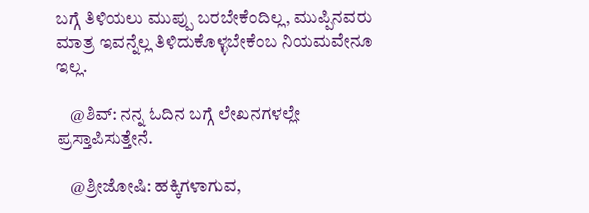ಬಗ್ಗೆ ತಿಳಿಯಲು ಮುಪ್ಪು ಬರಬೇಕೆಂದಿಲ್ಲ, ಮುಪ್ಪಿನವರು ಮಾತ್ರ ಇವನ್ನೆಲ್ಲ ತಿಳಿದುಕೊಳ್ಳಬೇಕೆಂಬ ನಿಯಮವೇನೂ ಇಲ್ಲ.

    @ಶಿವ್: ನನ್ನ ಓದಿನ ಬಗ್ಗೆ ಲೇಖನಗಳಲ್ಲೇ ಪ್ರಸ್ತಾಪಿಸುತ್ತೇನೆ.

    @ಶ್ರೀಜೋಷಿ: ಹಕ್ಕಿಗಳಾಗುವ,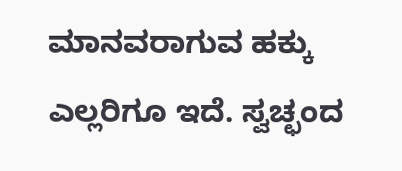ಮಾನವರಾಗುವ ಹಕ್ಕು ಎಲ್ಲರಿಗೂ ಇದೆ. ಸ್ವಚ್ಛಂದ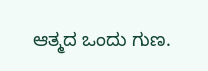ಆತ್ಮದ ಒಂದು ಗುಣ.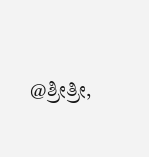@ಶ್ರೀತ್ರೀ,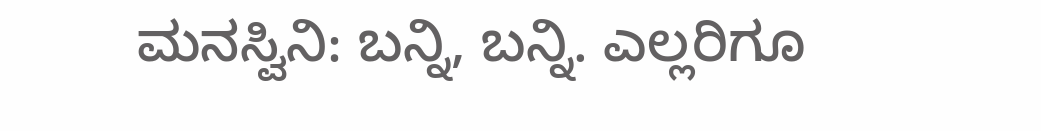ಮನಸ್ವಿನಿ: ಬನ್ನಿ, ಬನ್ನಿ. ಎಲ್ಲರಿಗೂ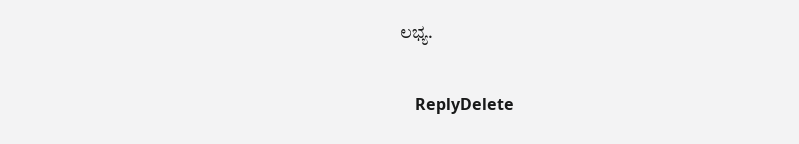ಲಭ್ಯ.

    ReplyDelete